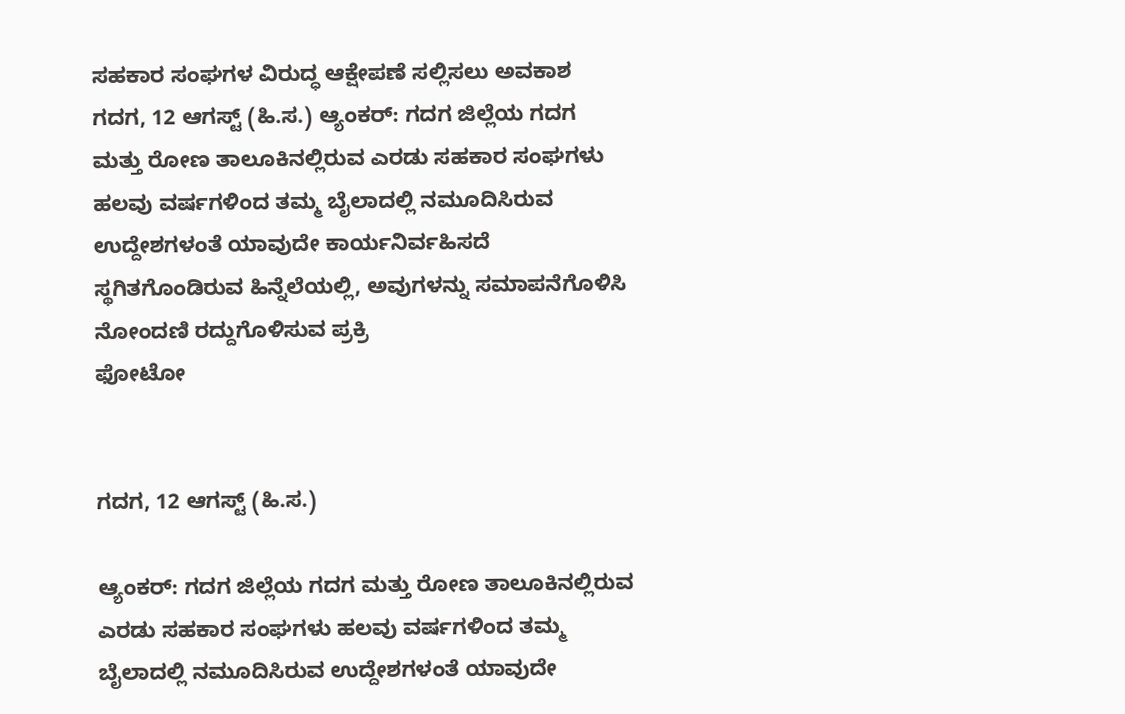ಸಹಕಾರ ಸಂಘಗಳ ವಿರುದ್ಧ ಆಕ್ಷೇಪಣೆ ಸಲ್ಲಿಸಲು ಅವಕಾಶ
ಗದಗ, 12 ಆಗಸ್ಟ್ (ಹಿ.ಸ.) ಆ್ಯಂಕರ್: ಗದಗ ಜಿಲ್ಲೆಯ ಗದಗ ಮತ್ತು ರೋಣ ತಾಲೂಕಿನಲ್ಲಿರುವ ಎರಡು ಸಹಕಾರ ಸಂಘಗಳು ಹಲವು ವರ್ಷಗಳಿಂದ ತಮ್ಮ ಬೈಲಾದಲ್ಲಿ ನಮೂದಿಸಿರುವ ಉದ್ದೇಶಗಳಂತೆ ಯಾವುದೇ ಕಾರ್ಯನಿರ್ವಹಿಸದೆ ಸ್ಥಗಿತಗೊಂಡಿರುವ ಹಿನ್ನೆಲೆಯಲ್ಲಿ, ಅವುಗಳನ್ನು ಸಮಾಪನೆಗೊಳಿಸಿ ನೋಂದಣಿ ರದ್ದುಗೊಳಿಸುವ ಪ್ರಕ್ರಿ
ಫೋಟೋ


ಗದಗ, 12 ಆಗಸ್ಟ್ (ಹಿ.ಸ.)

ಆ್ಯಂಕರ್: ಗದಗ ಜಿಲ್ಲೆಯ ಗದಗ ಮತ್ತು ರೋಣ ತಾಲೂಕಿನಲ್ಲಿರುವ ಎರಡು ಸಹಕಾರ ಸಂಘಗಳು ಹಲವು ವರ್ಷಗಳಿಂದ ತಮ್ಮ ಬೈಲಾದಲ್ಲಿ ನಮೂದಿಸಿರುವ ಉದ್ದೇಶಗಳಂತೆ ಯಾವುದೇ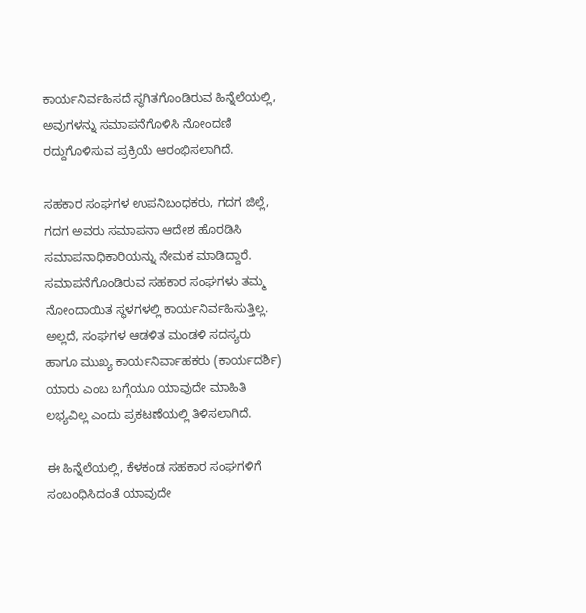ಕಾರ್ಯನಿರ್ವಹಿಸದೆ ಸ್ಥಗಿತಗೊಂಡಿರುವ ಹಿನ್ನೆಲೆಯಲ್ಲಿ, ಅವುಗಳನ್ನು ಸಮಾಪನೆಗೊಳಿಸಿ ನೋಂದಣಿ ರದ್ದುಗೊಳಿಸುವ ಪ್ರಕ್ರಿಯೆ ಆರಂಭಿಸಲಾಗಿದೆ.

ಸಹಕಾರ ಸಂಘಗಳ ಉಪನಿಬಂಧಕರು, ಗದಗ ಜಿಲ್ಲೆ, ಗದಗ ಅವರು ಸಮಾಪನಾ ಆದೇಶ ಹೊರಡಿಸಿ ಸಮಾಪನಾಧಿಕಾರಿಯನ್ನು ನೇಮಕ ಮಾಡಿದ್ದಾರೆ. ಸಮಾಪನೆಗೊಂಡಿರುವ ಸಹಕಾರ ಸಂಘಗಳು ತಮ್ಮ ನೋಂದಾಯಿತ ಸ್ಥಳಗಳಲ್ಲಿ ಕಾರ್ಯನಿರ್ವಹಿಸುತ್ತಿಲ್ಲ. ಅಲ್ಲದೆ, ಸಂಘಗಳ ಆಡಳಿತ ಮಂಡಳಿ ಸದಸ್ಯರು ಹಾಗೂ ಮುಖ್ಯ ಕಾರ್ಯನಿರ್ವಾಹಕರು (ಕಾರ್ಯದರ್ಶಿ) ಯಾರು ಎಂಬ ಬಗ್ಗೆಯೂ ಯಾವುದೇ ಮಾಹಿತಿ ಲಭ್ಯವಿಲ್ಲ ಎಂದು ಪ್ರಕಟಣೆಯಲ್ಲಿ ತಿಳಿಸಲಾಗಿದೆ.

ಈ ಹಿನ್ನೆಲೆಯಲ್ಲಿ, ಕೆಳಕಂಡ ಸಹಕಾರ ಸಂಘಗಳಿಗೆ ಸಂಬಂಧಿಸಿದಂತೆ ಯಾವುದೇ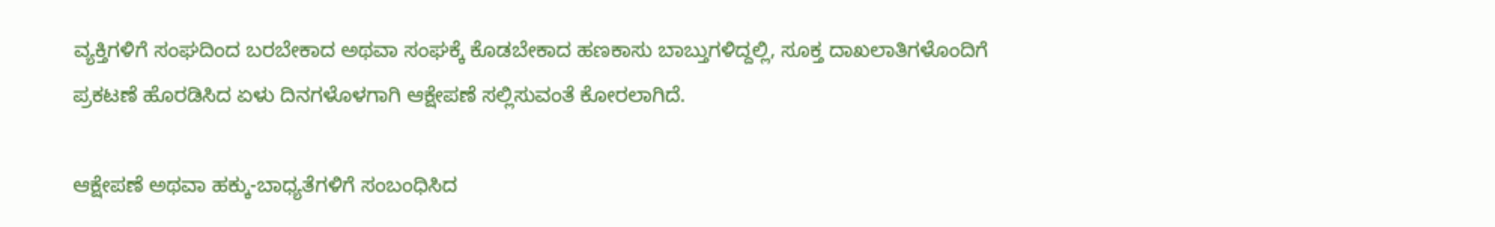ವ್ಯಕ್ತಿಗಳಿಗೆ ಸಂಘದಿಂದ ಬರಬೇಕಾದ ಅಥವಾ ಸಂಘಕ್ಕೆ ಕೊಡಬೇಕಾದ ಹಣಕಾಸು ಬಾಬ್ತುಗಳಿದ್ದಲ್ಲಿ, ಸೂಕ್ತ ದಾಖಲಾತಿಗಳೊಂದಿಗೆ ಪ್ರಕಟಣೆ ಹೊರಡಿಸಿದ ಏಳು ದಿನಗಳೊಳಗಾಗಿ ಆಕ್ಷೇಪಣೆ ಸಲ್ಲಿಸುವಂತೆ ಕೋರಲಾಗಿದೆ.

ಆಕ್ಷೇಪಣೆ ಅಥವಾ ಹಕ್ಕು-ಬಾಧ್ಯತೆಗಳಿಗೆ ಸಂಬಂಧಿಸಿದ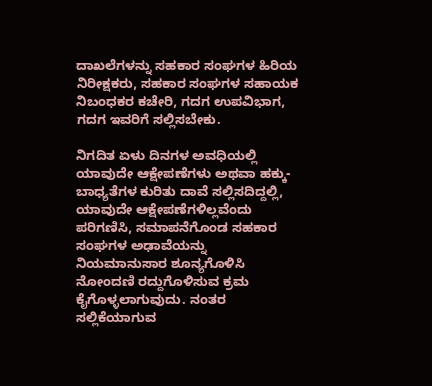ದಾಖಲೆಗಳನ್ನು ಸಹಕಾರ ಸಂಘಗಳ ಹಿರಿಯ ನಿರೀಕ್ಷಕರು, ಸಹಕಾರ ಸಂಘಗಳ ಸಹಾಯಕ ನಿಬಂಧಕರ ಕಚೇರಿ, ಗದಗ ಉಪವಿಭಾಗ, ಗದಗ ಇವರಿಗೆ ಸಲ್ಲಿಸಬೇಕು.

ನಿಗದಿತ ಏಳು ದಿನಗಳ ಅವಧಿಯಲ್ಲಿ ಯಾವುದೇ ಆಕ್ಷೇಪಣೆಗಳು ಅಥವಾ ಹಕ್ಕು-ಬಾಧ್ಯತೆಗಳ ಕುರಿತು ದಾವೆ ಸಲ್ಲಿಸದಿದ್ದಲ್ಲಿ, ಯಾವುದೇ ಆಕ್ಷೇಪಣೆಗಳಿಲ್ಲವೆಂದು ಪರಿಗಣಿಸಿ, ಸಮಾಪನೆಗೊಂಡ ಸಹಕಾರ ಸಂಘಗಳ ಅಢಾವೆಯನ್ನು ನಿಯಮಾನುಸಾರ ಶೂನ್ಯಗೊಳಿಸಿ ನೋಂದಣಿ ರದ್ದುಗೊಳಿಸುವ ಕ್ರಮ ಕೈಗೊಳ್ಳಲಾಗುವುದು. ನಂತರ ಸಲ್ಲಿಕೆಯಾಗುವ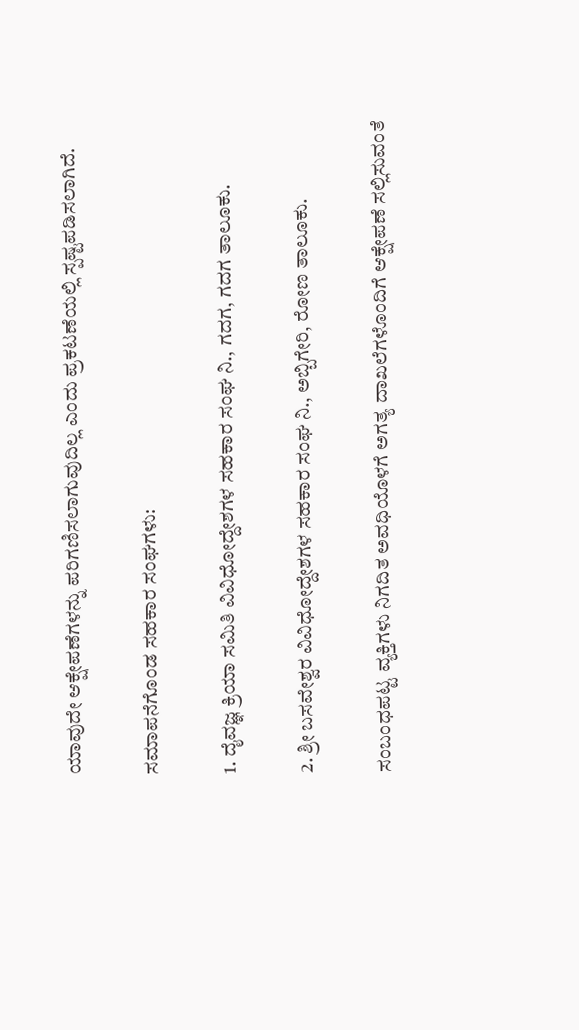ಯಾವುದೇ ಆಕ್ಷೇಪಣೆಗಳನ್ನು ಪರಿಗಣಿಸಲಾಗುವುದಿಲ್ಲ ಎಂದು ಪ್ರಕಟಣೆಯಲ್ಲಿ ಸ್ಪಷ್ಟಪಡಿಸಲಾಗಿದೆ.

ಸಮಾಪನೆಗೊಂಡ ಸಹಕಾರ ಸಂಘಗಳು:

1. ದೈವಜ್ಞ ಕ್ರಿಯಾ ಸಮಿತಿ ವಿವಿಧೋದ್ದೇಶಗಳ ಸಹಕಾರ ಸಂಘ ನಿ., ಗದಗ, ಗದಗ ತಾಲೂಕು.

2. ಶ್ರೀ ಬಸವೇಶ್ವರ ವಿವಿಧೋದ್ದೇಶಗಳ ಸಹಕಾರ ಸಂಘ ನಿ., ಅಬ್ಬಿಗೇರಿ, ರೋಣ ತಾಲೂಕು.

ಸಂಬಂಧಪಟ್ಟ ವ್ಯಕ್ತಿಗಳು ನಿಗದಿತ ಅವಧಿಯೊಳಗೆ ಅಗತ್ಯ ದಾಖಲೆಗಳೊಂದಿಗೆ ಆಕ್ಷೇಪಣೆ ಸಲ್ಲಿಸುವಂತೆ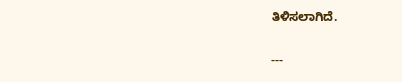ತಿಳಿಸಲಾಗಿದೆ.

---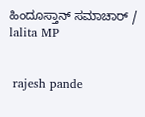ಹಿಂದೂಸ್ತಾನ್ ಸಮಾಚಾರ್ / lalita MP


 rajesh pande